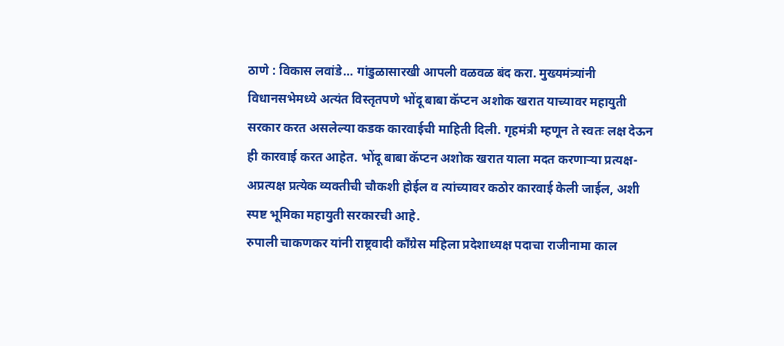ठाणे : विकास लवांडे… गांडुळासारखी आपली वळवळ बंद करा. मुख्यमंत्र्यांनी विधानसभेमध्ये अत्यंत विस्तृतपणे भोंदू बाबा कॅप्टन अशोक खरात याच्यावर महायुती सरकार करत असलेल्या कडक कारवाईची माहिती दिली. गृहमंत्री म्हणून ते स्वतः लक्ष देऊन ही कारवाई करत आहेत. भोंदू बाबा कॅप्टन अशोक खरात याला मदत करणाऱ्या प्रत्यक्ष-अप्रत्यक्ष प्रत्येक व्यक्तीची चौकशी होईल व त्यांच्यावर कठोर कारवाई केली जाईल, अशी स्पष्ट भूमिका महायुती सरकारची आहे.
रुपाली चाकणकर यांनी राष्ट्रवादी काँग्रेस महिला प्रदेशाध्यक्ष पदाचा राजीनामा काल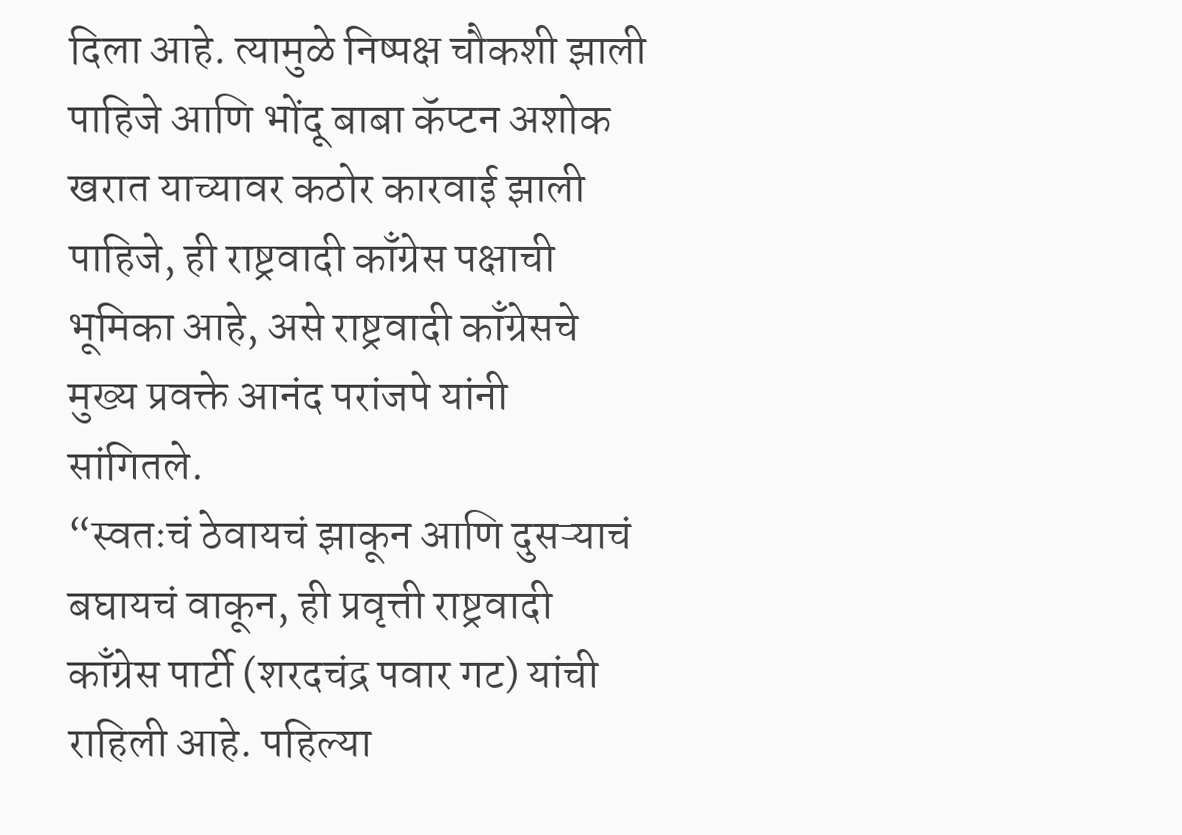दिला आहे. त्यामुळे निष्पक्ष चौकशी झाली पाहिजे आणि भोंदू बाबा कॅप्टन अशोक खरात याच्यावर कठोर कारवाई झाली पाहिजे, ही राष्ट्रवादी काँग्रेस पक्षाची भूमिका आहे, असे राष्ट्रवादी काँग्रेसचे मुख्य प्रवक्ते आनंद परांजपे यांनी सांगितले.
“स्वतःचं ठेवायचं झाकून आणि दुसऱ्याचं बघायचं वाकून, ही प्रवृत्ती राष्ट्रवादी काँग्रेस पार्टी (शरदचंद्र पवार गट) यांची राहिली आहे. पहिल्या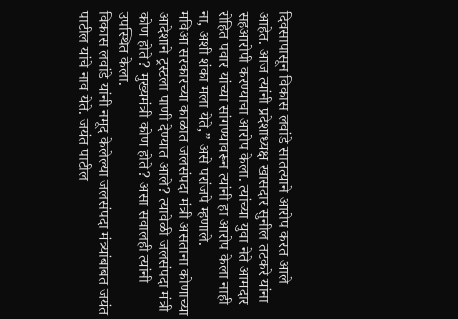दिवसापासून विकास लवांडे सातत्याने आरोप करत आले आहेत. आज त्यांनी प्रदेशाध्यक्ष खासदार सुनील तटकरे यांना सहआरोपी करण्याचा आरोप केला. त्यांच्या युवा नेते आमदार रोहित पवार यांच्या सांगण्यावरून त्यांनी हा आरोप केला नाही ना, अशी शंका मला येते,” असे परांजपे म्हणाले.
मविआ सरकारच्या काळात जलसंपदा मंत्री असताना कोणाच्या आदेशाने ट्रस्टला पाणी देण्यात आले? त्यावेळी जलसंपदा मंत्री कोण होते? मुख्यमंत्री कोण होते? असा सवालही त्यांनी उपस्थित केला.
विकास लवांडे यांनी नमूद केलेल्या जलसंपदा मंत्र्यांबाबत जयंत पाटील यांचे नाव येते. जयंत पाटील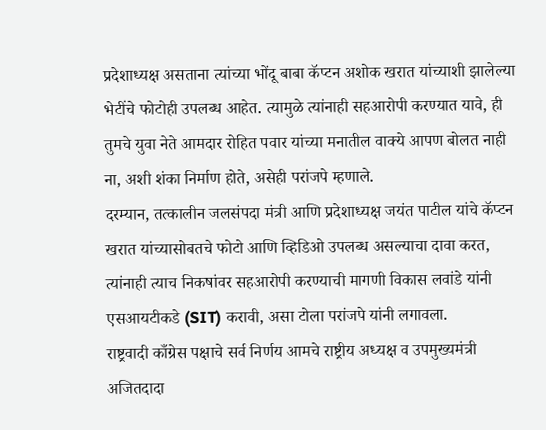प्रदेशाध्यक्ष असताना त्यांच्या भोंदू बाबा कॅप्टन अशोक खरात यांच्याशी झालेल्या भेटींचे फोटोही उपलब्ध आहेत. त्यामुळे त्यांनाही सहआरोपी करण्यात यावे, ही तुमचे युवा नेते आमदार रोहित पवार यांच्या मनातील वाक्ये आपण बोलत नाही ना, अशी शंका निर्माण होते, असेही परांजपे म्हणाले.
दरम्यान, तत्कालीन जलसंपदा मंत्री आणि प्रदेशाध्यक्ष जयंत पाटील यांचे कॅप्टन खरात यांच्यासोबतचे फोटो आणि व्हिडिओ उपलब्ध असल्याचा दावा करत, त्यांनाही त्याच निकषांवर सहआरोपी करण्याची मागणी विकास लवांडे यांनी एसआयटीकडे (SIT) करावी, असा टोला परांजपे यांनी लगावला.
राष्ट्रवादी काँग्रेस पक्षाचे सर्व निर्णय आमचे राष्ट्रीय अध्यक्ष व उपमुख्यमंत्री अजितदादा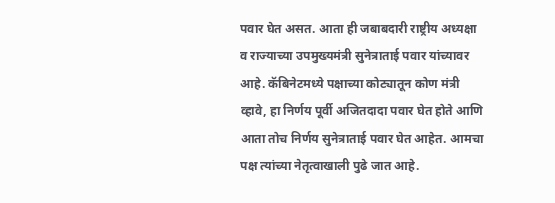पवार घेत असत. आता ही जबाबदारी राष्ट्रीय अध्यक्षा व राज्याच्या उपमुख्यमंत्री सुनेत्राताई पवार यांच्यावर आहे. कॅबिनेटमध्ये पक्षाच्या कोट्यातून कोण मंत्री व्हावे, हा निर्णय पूर्वी अजितदादा पवार घेत होते आणि आता तोच निर्णय सुनेत्राताई पवार घेत आहेत. आमचा पक्ष त्यांच्या नेतृत्वाखाली पुढे जात आहे.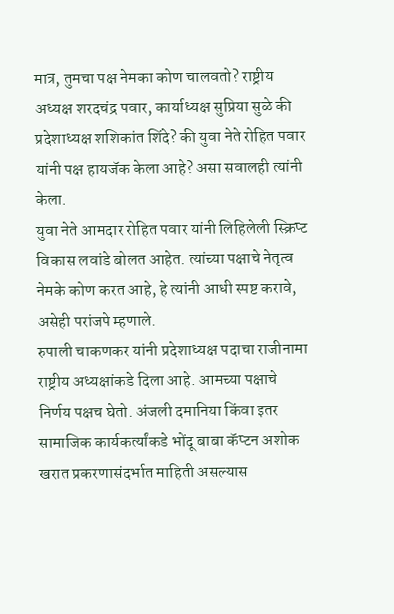मात्र, तुमचा पक्ष नेमका कोण चालवतो? राष्ट्रीय अध्यक्ष शरदचंद्र पवार, कार्याध्यक्ष सुप्रिया सुळे की प्रदेशाध्यक्ष शशिकांत शिंदे? की युवा नेते रोहित पवार यांनी पक्ष हायजॅक केला आहे? असा सवालही त्यांनी केला.
युवा नेते आमदार रोहित पवार यांनी लिहिलेली स्क्रिप्ट विकास लवांडे बोलत आहेत. त्यांच्या पक्षाचे नेतृत्व नेमके कोण करत आहे, हे त्यांनी आधी स्पष्ट करावे, असेही परांजपे म्हणाले.
रुपाली चाकणकर यांनी प्रदेशाध्यक्ष पदाचा राजीनामा राष्ट्रीय अध्यक्षांकडे दिला आहे. आमच्या पक्षाचे निर्णय पक्षच घेतो. अंजली दमानिया किंवा इतर सामाजिक कार्यकर्त्यांकडे भोंदू बाबा कॅप्टन अशोक खरात प्रकरणासंदर्भात माहिती असल्यास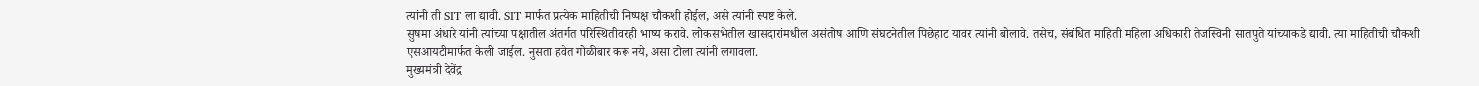त्यांनी ती SIT ला द्यावी. SIT मार्फत प्रत्येक माहितीची निष्पक्ष चौकशी होईल, असे त्यांनी स्पष्ट केले.
सुषमा अंधारे यांनी त्यांच्या पक्षातील अंतर्गत परिस्थितीवरही भाष्य करावे. लोकसभेतील खासदारांमधील असंतोष आणि संघटनेतील पिछेहाट यावर त्यांनी बोलावे. तसेच, संबंधित माहिती महिला अधिकारी तेजस्विनी सातपुते यांच्याकडे द्यावी. त्या माहितीची चौकशी एसआयटीमार्फत केली जाईल. नुसता हवेत गोळीबार करू नये, असा टोला त्यांनी लगावला.
मुख्यमंत्री देवेंद्र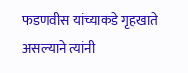फडणवीस यांच्याकडे गृहखाते असल्याने त्यांनी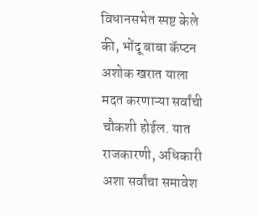विधानसभेत स्पष्ट केले की, भोंदू बाबा कॅप्टन अशोक खरात याला मदत करणाऱ्या सर्वांची चौकशी होईल. यात राजकारणी, अधिकारी अशा सर्वांचा समावेश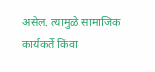असेल. त्यामुळे सामाजिक कार्यकर्ते किंवा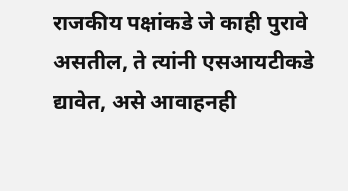राजकीय पक्षांकडे जे काही पुरावे असतील, ते त्यांनी एसआयटीकडे द्यावेत, असे आवाहनही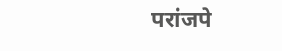परांजपे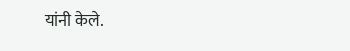यांनी केले.